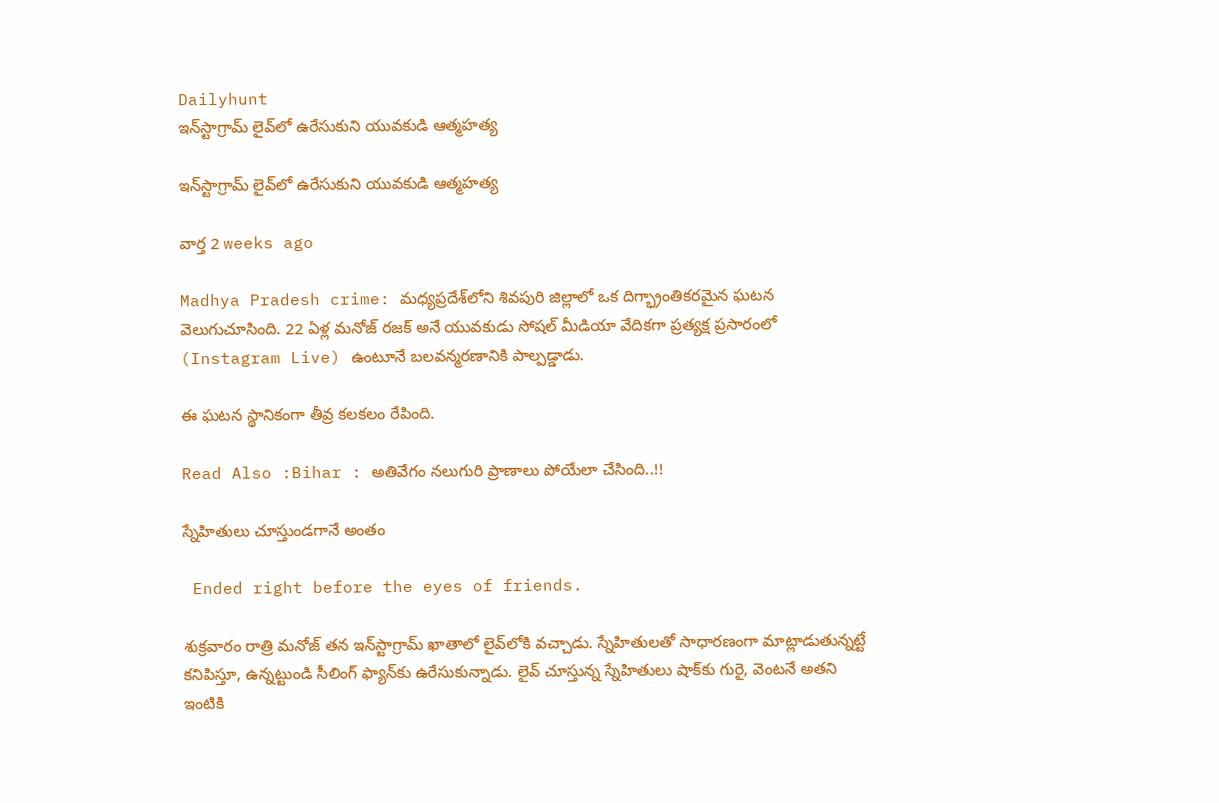Dailyhunt
ఇన్‌స్టాగ్రామ్ లైవ్‌లో ఉరేసుకుని యువకుడి ఆత్మహత్య

ఇన్‌స్టాగ్రామ్ లైవ్‌లో ఉరేసుకుని యువకుడి ఆత్మహత్య

వార్త 2 weeks ago

Madhya Pradesh crime: మధ్యప్రదేశ్‌లోని శివపురి జిల్లాలో ఒక దిగ్భ్రాంతికరమైన ఘటన వెలుగుచూసింది. 22 ఏళ్ల మనోజ్ రజక్ అనే యువకుడు సోషల్ మీడియా వేదికగా ప్రత్యక్ష ప్రసారంలో (Instagram Live) ఉంటూనే బలవన్మరణానికి పాల్పడ్డాడు.

ఈ ఘటన స్థానికంగా తీవ్ర కలకలం రేపింది.

Read Also :Bihar : అతివేగం నలుగురి ప్రాణాలు పోయేలా చేసింది..!!

స్నేహితులు చూస్తుండగానే అంతం

 Ended right before the eyes of friends.

శుక్రవారం రాత్రి మనోజ్ తన ఇన్‌స్టాగ్రామ్ ఖాతాలో లైవ్‌లోకి వచ్చాడు. స్నేహితులతో సాధారణంగా మాట్లాడుతున్నట్టే కనిపిస్తూ, ఉన్నట్టుండి సీలింగ్ ఫ్యాన్‌కు ఉరేసుకున్నాడు. లైవ్ చూస్తున్న స్నేహితులు షాక్‌కు గురై, వెంటనే అతని ఇంటికి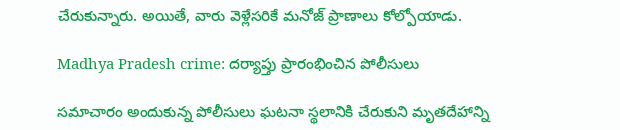చేరుకున్నారు. అయితే, వారు వెళ్లేసరికే మనోజ్ ప్రాణాలు కోల్పోయాడు.

Madhya Pradesh crime: దర్యాప్తు ప్రారంభించిన పోలీసులు

సమాచారం అందుకున్న పోలీసులు ఘటనా స్థలానికి చేరుకుని మృతదేహాన్ని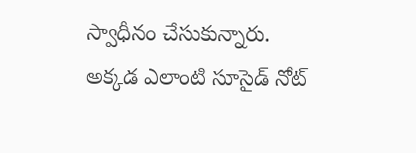స్వాధీనం చేసుకున్నారు. అక్కడ ఎలాంటి సూసైడ్ నోట్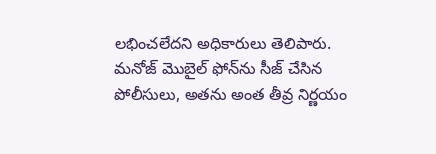లభించలేదని అధికారులు తెలిపారు. మనోజ్ మొబైల్ ఫోన్‌ను సీజ్ చేసిన పోలీసులు, అతను అంత తీవ్ర నిర్ణయం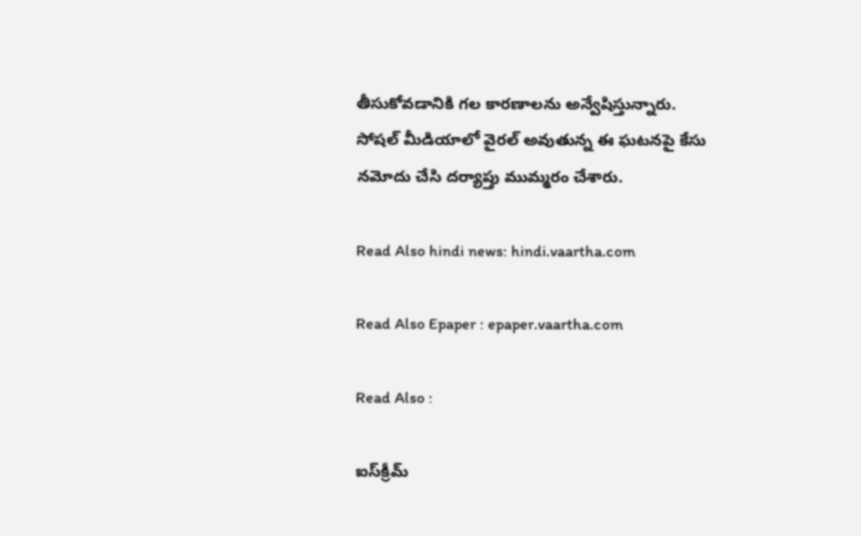తీసుకోవడానికి గల కారణాలను అన్వేషిస్తున్నారు. సోషల్ మీడియాలో వైరల్ అవుతున్న ఈ ఘటనపై కేసు నమోదు చేసి దర్యాప్తు ముమ్మరం చేశారు.

Read Also hindi news: hindi.vaartha.com

Read Also Epaper : epaper.vaartha.com

Read Also :

ఐస్‌క్రీమ్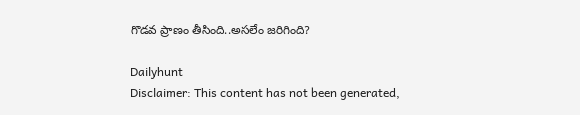గొడవ ప్రాణం తీసింది..అసలేం జరిగింది?

Dailyhunt
Disclaimer: This content has not been generated,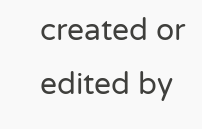created or edited by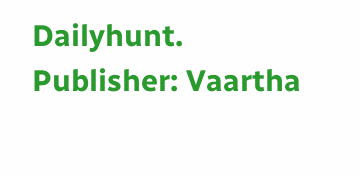Dailyhunt. Publisher: Vaartha